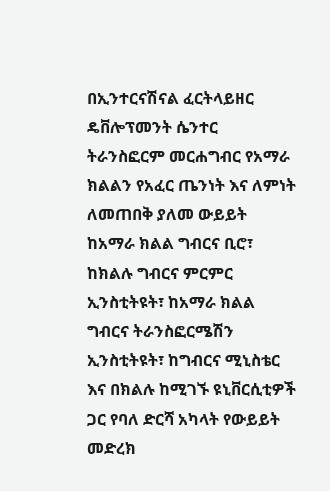በኢንተርናሽናል ፈርትላይዘር ዴቨሎፕመንት ሴንተር ትራንስፎርም መርሐግብር የአማራ ክልልን የአፈር ጤንነት እና ለምነት ለመጠበቅ ያለመ ውይይት ከአማራ ክልል ግብርና ቢሮ፣ ከክልሉ ግብርና ምርምር ኢንስቲትዩት፣ ከአማራ ክልል ግብርና ትራንስፎርሜሽን ኢንስቲትዩት፣ ከግብርና ሚኒስቴር እና በክልሉ ከሚገኙ ዩኒቨርሲቲዎች ጋር የባለ ድርሻ አካላት የውይይት መድረክ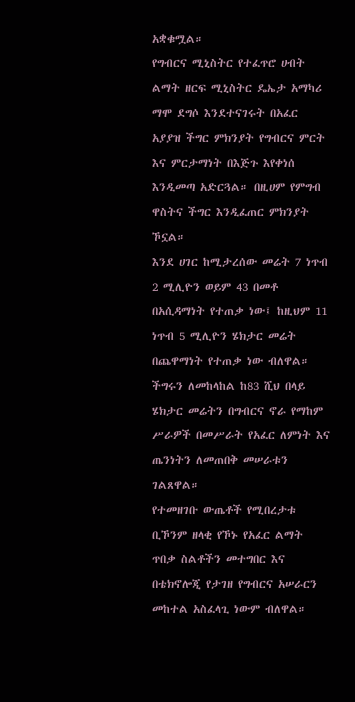አቋቁሟል።
የግብርና ሚኒስትር የተፈጥሮ ሀብት ልማት ዘርፍ ሚኒስትር ዴኤታ አማካሪ ማሞ ደግሶ እንደተናገሩት በአፈር አያያዝ ችግር ምክንያት የግብርና ምርት እና ምርታማነት በእጅጉ እየቀነሰ እንዲመጣ አድርጓል። በዚሀም የምግብ ዋስትና ችግር እንዲፈጠር ምክንያት ኾኗል።
እንደ ሀገር ከሚታረሰው መሬት 7 ነጥብ 2 ሚሊዮን ወይም 43 በመቶ በአሲዳማነት የተጠቃ ነው፤ ከዚህም 11 ነጥብ 5 ሚሊዮን ሄክታር መሬት በጨዋማነት የተጠቃ ነው ብለዋል። ችግሩን ለመከላከል ከ83 ሺህ በላይ ሄክታር መሬትን በግብርና ኖራ የማከም ሥራዎች በመሥራት የአፈር ለምነት እና ጤንነትን ለመጠበቅ መሠራቱን ገልጸዋል።
የተመዘገቡ ውጤቶች የሚበረታቱ ቢኾንም ዘላቂ የኾኑ የአፈር ልማት ጥበቃ ስልቶችን መተግበር እና በቴክኖሎጂ የታገዘ የግብርና አሠራርን መከተል አስፈላጊ ነውም ብለዋል።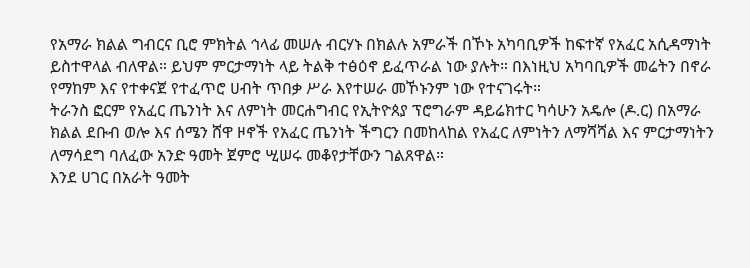የአማራ ክልል ግብርና ቢሮ ምክትል ኅላፊ መሠሉ ብርሃኑ በክልሉ አምራች በኾኑ አካባቢዎች ከፍተኛ የአፈር አሲዳማነት ይስተዋላል ብለዋል። ይህም ምርታማነት ላይ ትልቅ ተፅዕኖ ይፈጥራል ነው ያሉት። በእነዚህ አካባቢዎች መሬትን በኖራ የማከም እና የተቀናጀ የተፈጥሮ ሀብት ጥበቃ ሥራ እየተሠራ መኾኑንም ነው የተናገሩት።
ትራንስ ፎርም የአፈር ጤንነት እና ለምነት መርሐግብር የኢትዮጰያ ፕሮግራም ዳይሬክተር ካሳሁን አዴሎ (ዶ.ር) በአማራ ክልል ደቡብ ወሎ እና ሰሜን ሸዋ ዞኖች የአፈር ጤንነት ችግርን በመከላከል የአፈር ለምነትን ለማሻሻል እና ምርታማነትን ለማሳደግ ባለፈው አንድ ዓመት ጀምሮ ሢሠሩ መቆየታቸውን ገልጸዋል።
እንደ ሀገር በአራት ዓመት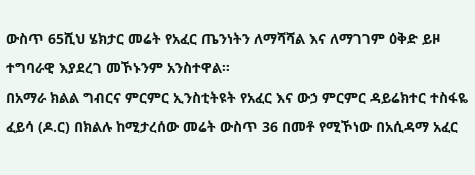ውስጥ 65ሺህ ሄክታር መሬት የአፈር ጤንነትን ለማሻሻል እና ለማገገም ዕቅድ ይዞ ተግባራዊ እያደረገ መኾኑንም አንስተዋል።
በአማራ ክልል ግብርና ምርምር ኢንስቲትዩት የአፈር እና ውኃ ምርምር ዳይሬክተር ተስፋዬ ፈይሳ (ዶ.ር) በክልሉ ከሚታረሰው መሬት ውስጥ 36 በመቶ የሚኾነው በአሲዳማ አፈር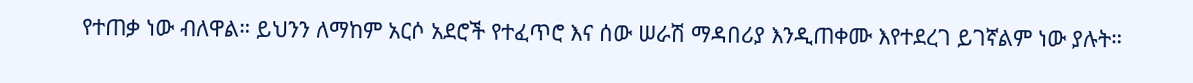የተጠቃ ነው ብለዋል። ይህንን ለማከም አርሶ አደሮች የተፈጥሮ እና ሰው ሠራሽ ማዳበሪያ እንዲጠቀሙ እየተደረገ ይገኛልም ነው ያሉት።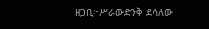ዘጋቢ፦ሥራውድንቅ ደሳለው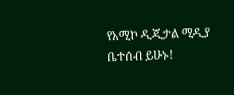የአሚኮ ዲጂታል ሚዲያ ቤተሰብ ይሁኑ!